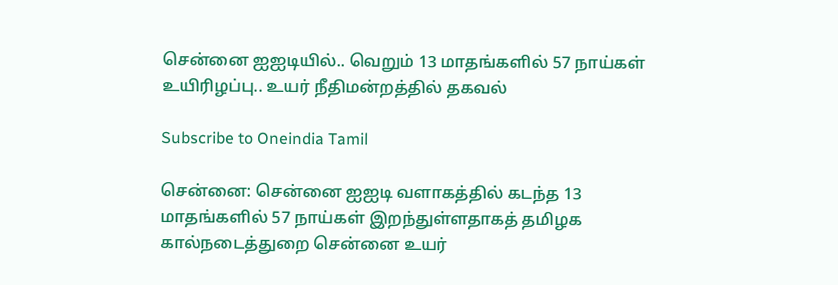சென்னை ஐஐடியில்.. வெறும் 13 மாதங்களில் 57 நாய்கள் உயிரிழப்பு.. உயர் நீதிமன்றத்தில் தகவல்

Subscribe to Oneindia Tamil

சென்னை: சென்னை ஐஐடி வளாகத்தில் கடந்த 13 மாதங்களில் 57 நாய்கள் இறந்துள்ளதாகத் தமிழக கால்நடைத்துறை சென்னை உயர்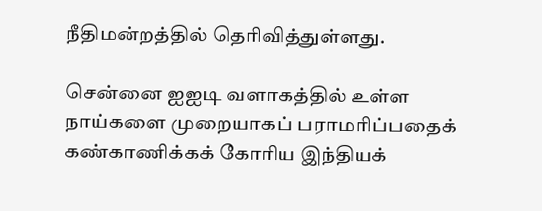நீதிமன்றத்தில் தெரிவித்துள்ளது.

சென்னை ஐஐடி வளாகத்தில் உள்ள நாய்களை முறையாகப் பராமரிப்பதைக் கண்காணிக்கக் கோரிய இந்தியக்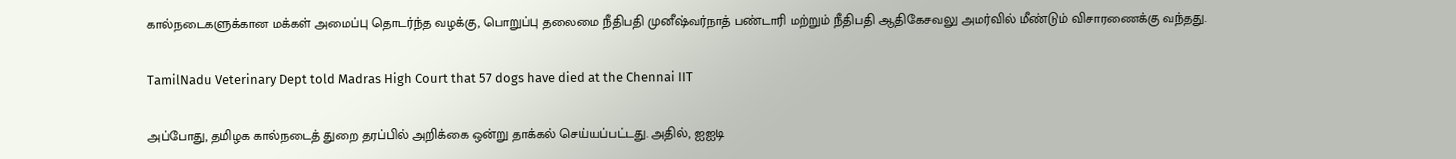கால்நடைகளுக்கான மக்கள் அமைப்பு தொடர்ந்த வழக்கு, பொறுப்பு தலைமை நீதிபதி முனீஷ்வர்நாத் பண்டாரி மற்றும் நீதிபதி ஆதிகேசவலு அமர்வில் மீண்டும் விசாரணைக்கு வந்தது.

TamilNadu Veterinary Dept told Madras High Court that 57 dogs have died at the Chennai IIT

அப்போது, தமிழக கால்நடைத் துறை தரப்பில் அறிக்கை ஒன்று தாக்கல் செய்யப்பட்டது. அதில், ஐஐடி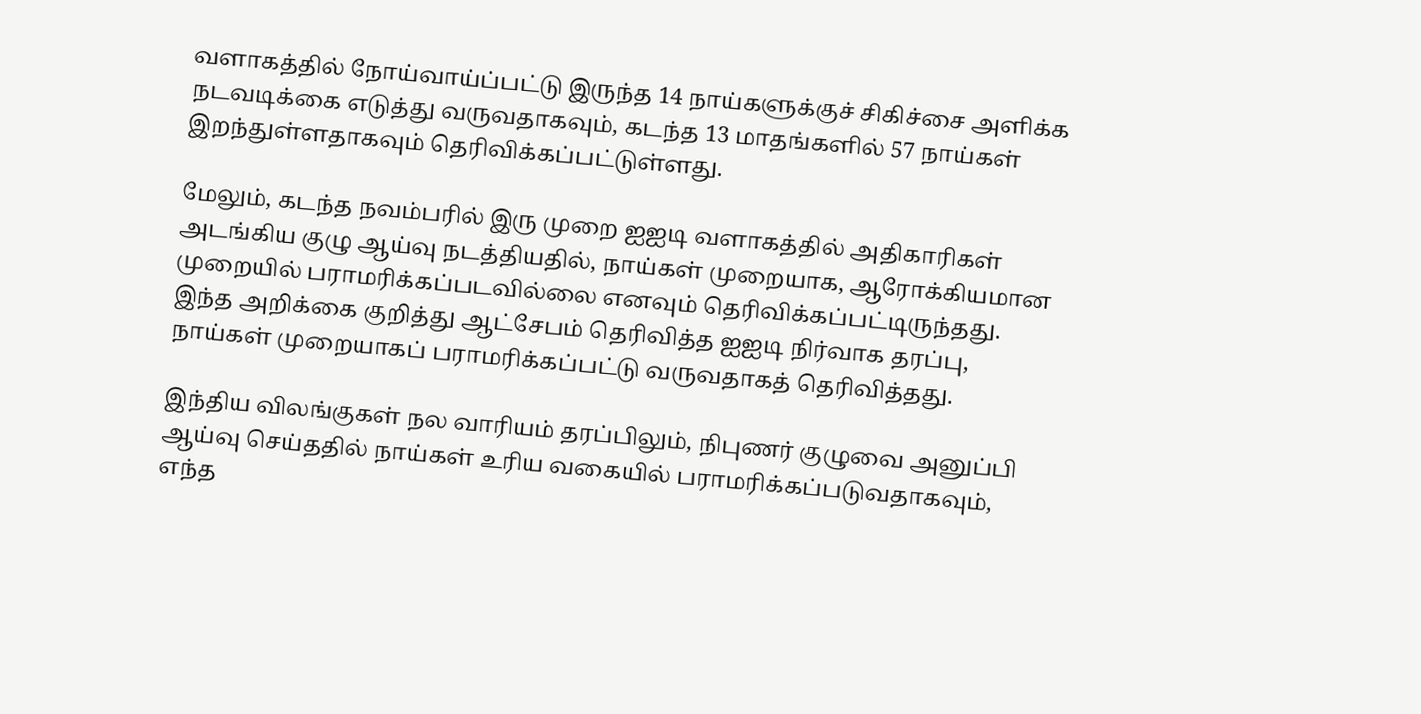வளாகத்தில் நோய்வாய்ப்பட்டு இருந்த 14 நாய்களுக்குச் சிகிச்சை அளிக்க நடவடிக்கை எடுத்து வருவதாகவும், கடந்த 13 மாதங்களில் 57 நாய்கள் இறந்துள்ளதாகவும் தெரிவிக்கப்பட்டுள்ளது.

மேலும், கடந்த நவம்பரில் இரு முறை ஐஐடி வளாகத்தில் அதிகாரிகள் அடங்கிய குழு ஆய்வு நடத்தியதில், நாய்கள் முறையாக, ஆரோக்கியமான முறையில் பராமரிக்கப்படவில்லை எனவும் தெரிவிக்கப்பட்டிருந்தது. இந்த அறிக்கை குறித்து ஆட்சேபம் தெரிவித்த ஐஐடி நிர்வாக தரப்பு, நாய்கள் முறையாகப் பராமரிக்கப்பட்டு வருவதாகத் தெரிவித்தது.

இந்திய விலங்குகள் நல வாரியம் தரப்பிலும், நிபுணர் குழுவை அனுப்பி ஆய்வு செய்ததில் நாய்கள் உரிய வகையில் பராமரிக்கப்படுவதாகவும், எந்த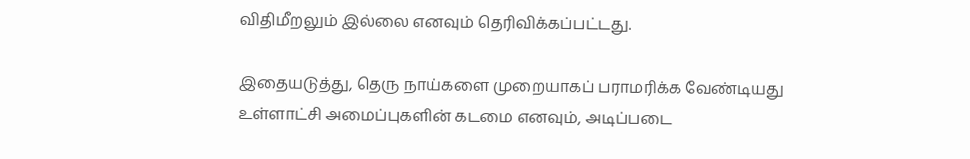விதிமீறலும் இல்லை எனவும் தெரிவிக்கப்பட்டது.

இதையடுத்து, தெரு நாய்களை முறையாகப் பராமரிக்க வேண்டியது உள்ளாட்சி அமைப்புகளின் கடமை எனவும், அடிப்படை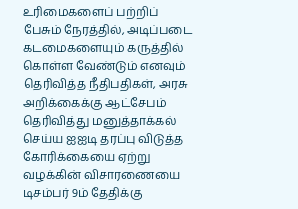உரிமைகளைப் பற்றிப் பேசும் நேரத்தில், அடிப்படை கடமைகளையும் கருத்தில் கொள்ள வேண்டும் எனவும் தெரிவித்த நீதிபதிகள், அரசு அறிக்கைக்கு ஆட்சேபம் தெரிவித்து மனுத்தாக்கல் செய்ய ஐஐடி தரப்பு விடுத்த கோரிக்கையை ஏற்று வழக்கின் விசாரணையை டிசம்பர் 9ம் தேதிக்கு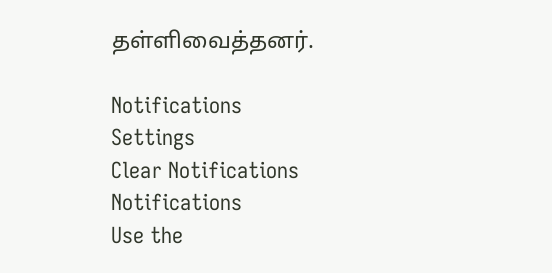தள்ளிவைத்தனர்.

Notifications
Settings
Clear Notifications
Notifications
Use the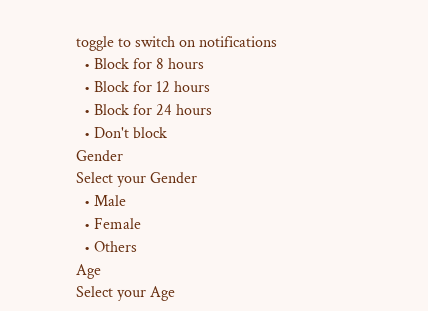toggle to switch on notifications
  • Block for 8 hours
  • Block for 12 hours
  • Block for 24 hours
  • Don't block
Gender
Select your Gender
  • Male
  • Female
  • Others
Age
Select your Age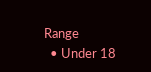Range
  • Under 18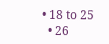• 18 to 25
  • 26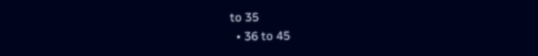to 35
  • 36 to 45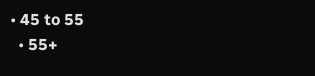• 45 to 55
  • 55+